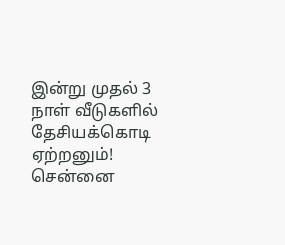இன்று முதல் 3 நாள் வீடுகளில் தேசியக்கொடி ஏற்றனும்! சென்னை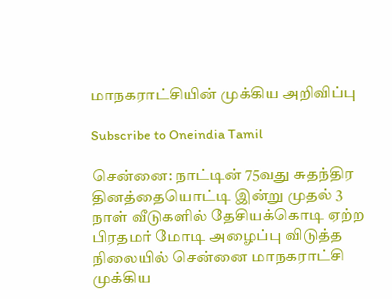மாநகராட்சியின் முக்கிய அறிவிப்பு

Subscribe to Oneindia Tamil

சென்னை: நாட்டின் 75வது சுதந்திர தினத்தையொட்டி இன்று முதல் 3 நாள் வீடுகளில் தேசியக்கொடி ஏற்ற பிரதமர் மோடி அழைப்பு விடுத்த நிலையில் சென்னை மாநகராட்சி முக்கிய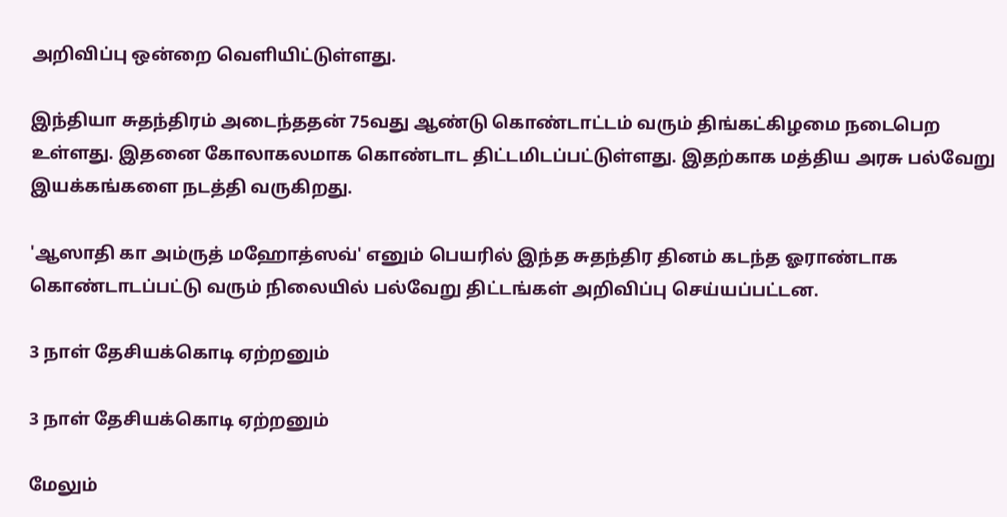அறிவிப்பு ஒன்றை வெளியிட்டுள்ளது.

இந்தியா சுதந்திரம் அடைந்ததன் 75வது ஆண்டு கொண்டாட்டம் வரும் திங்கட்கிழமை நடைபெற உள்ளது. இதனை கோலாகலமாக கொண்டாட திட்டமிடப்பட்டுள்ளது. இதற்காக மத்திய அரசு பல்வேறு இயக்கங்களை நடத்தி வருகிறது.

'ஆஸாதி கா அம்ருத் மஹோத்ஸவ்' எனும் பெயரில் இந்த சுதந்திர தினம் கடந்த ஓராண்டாக கொண்டாடப்பட்டு வரும் நிலையில் பல்வேறு திட்டங்கள் அறிவிப்பு செய்யப்பட்டன.

3 நாள் தேசியக்கொடி ஏற்றனும்

3 நாள் தேசியக்கொடி ஏற்றனும்

மேலும்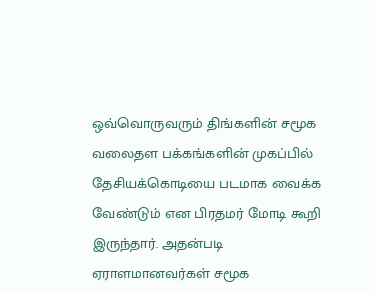ஒவ்வொருவரும் திங்களின் சமூக வலைதள பக்கங்களின் முகப்பில் தேசியக்கொடியை படமாக வைக்க வேண்டும் என பிரதமர் மோடி கூறி இருந்தார். அதன்படி ஏராளமானவர்கள் சமூக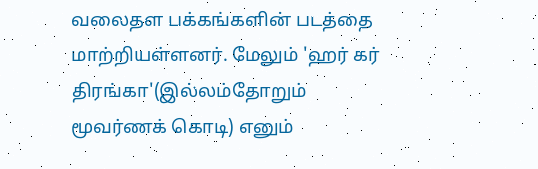வலைதள பக்கங்களின் படத்தை மாற்றியள்ளனர். மேலும் 'ஹர் கர் திரங்கா'(இல்லம்தோறும் மூவர்ணக் கொடி) எனும்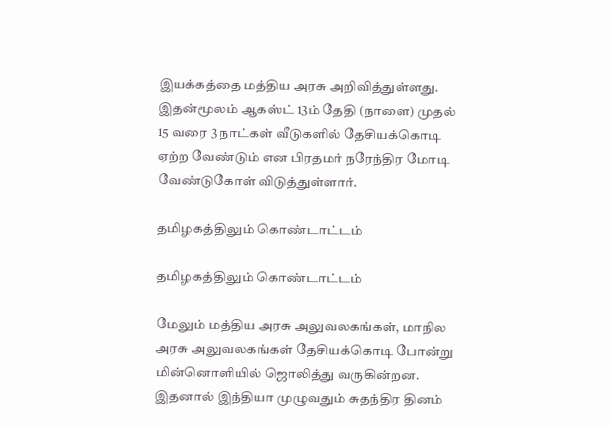இயக்கத்தை மத்திய அரசு அறிவித்துள்ளது. இதன்மூலம் ஆகஸ்ட் 13ம் தேதி (நாளை) முதல் 15 வரை 3 நாட்கள் வீடுகளில் தேசியக்கொடி ஏற்ற வேண்டும் என பிரதமர் நரேந்திர மோடி வேண்டுகோள் விடுத்துள்ளார்.

தமிழகத்திலும் கொண்டாட்டம்

தமிழகத்திலும் கொண்டாட்டம்

மேலும் மத்திய அரசு அலுவலகங்கள், மாநில அரசு அலுவலகங்கள் தேசியக்கொடி போன்று மின்னொளியில் ஜொலித்து வருகின்றன. இதனால் இந்தியா முழுவதும் சுதந்திர தினம்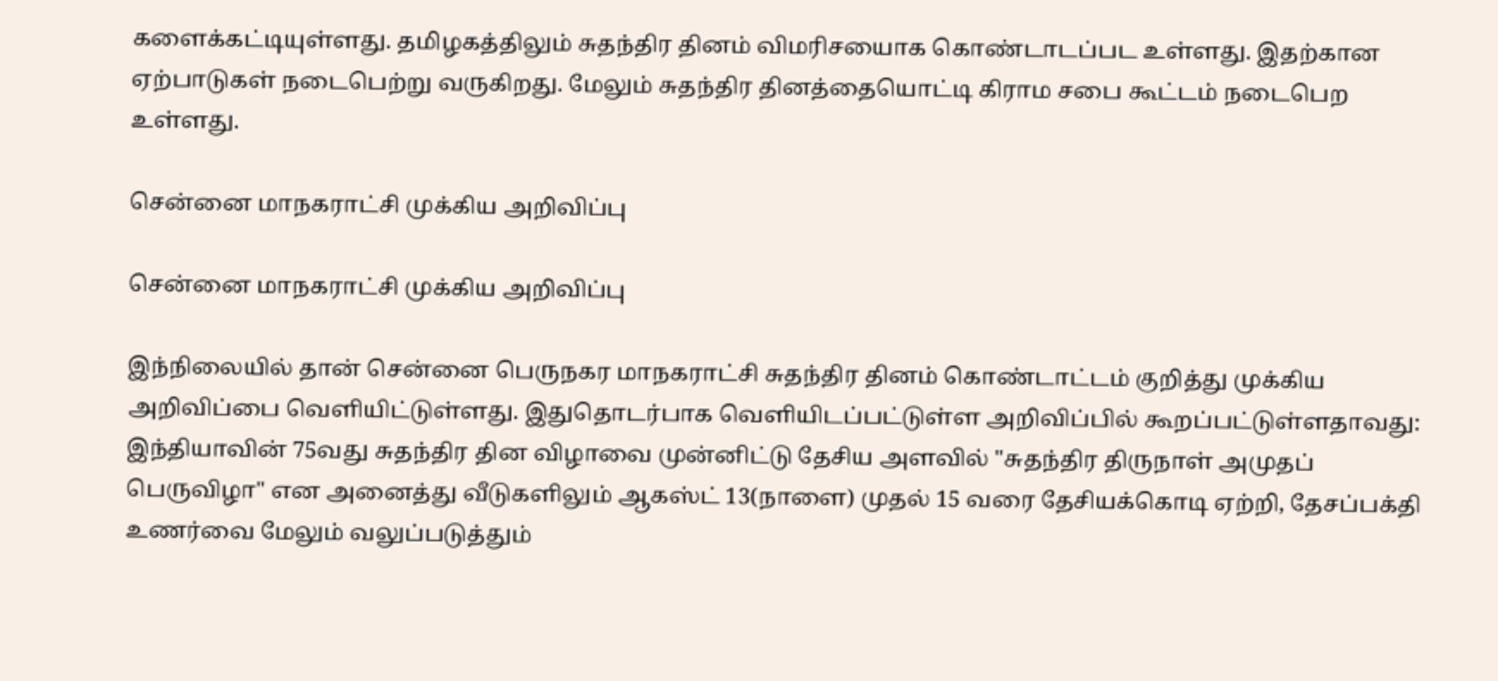களைக்கட்டியுள்ளது. தமிழகத்திலும் சுதந்திர தினம் விமரிசயைாக கொண்டாடப்பட உள்ளது. இதற்கான ஏற்பாடுகள் நடைபெற்று வருகிறது. மேலும் சுதந்திர தினத்தையொட்டி கிராம சபை கூட்டம் நடைபெற உள்ளது.

சென்னை மாநகராட்சி முக்கிய அறிவிப்பு

சென்னை மாநகராட்சி முக்கிய அறிவிப்பு

இந்நிலையில் தான் சென்னை பெருநகர மாநகராட்சி சுதந்திர தினம் கொண்டாட்டம் குறித்து முக்கிய அறிவிப்பை வெளியிட்டுள்ளது. இதுதொடர்பாக வெளியிடப்பட்டுள்ள அறிவிப்பில் கூறப்பட்டுள்ளதாவது: இந்தியாவின் 75வது சுதந்திர தின விழாவை முன்னிட்டு தேசிய அளவில் "சுதந்திர திருநாள் அமுதப் பெருவிழா" என அனைத்து வீடுகளிலும் ஆகஸ்ட் 13(நாளை) முதல் 15 வரை தேசியக்கொடி ஏற்றி, தேசப்பக்தி உணர்வை மேலும் வலுப்படுத்தும்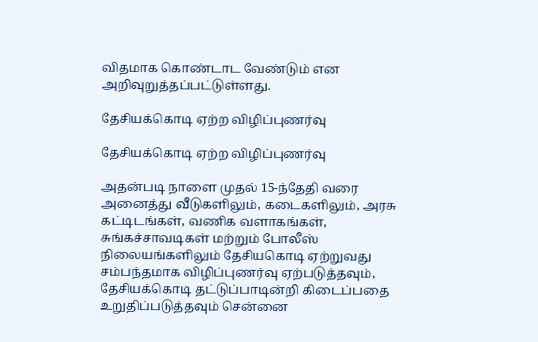விதமாக கொண்டாட வேண்டும் என அறிவுறுத்தப்பட்டுள்ளது.

தேசியக்கொடி ஏற்ற விழிப்புணர்வு

தேசியக்கொடி ஏற்ற விழிப்புணர்வு

அதன்படி நாளை முதல் 15-ந்தேதி வரை அனைத்து வீடுகளிலும், கடைகளிலும், அரசு கட்டிடங்கள், வணிக வளாகங்கள், சுங்கச்சாவடிகள் மற்றும் போலீஸ் நிலையங்களிலும் தேசியகொடி ஏற்றுவது சம்பந்தமாக விழிப்புணர்வு ஏற்படுத்தவும், தேசியக்கொடி தட்டுப்பாடின்றி கிடைப்பதை உறுதிப்படுத்தவும் சென்னை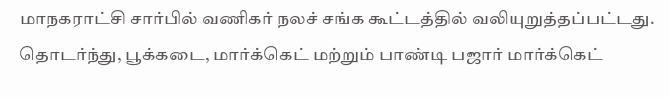மாநகராட்சி சார்பில் வணிகர் நலச் சங்க கூட்டத்தில் வலியுறுத்தப்பட்டது. தொடர்ந்து, பூக்கடை, மார்க்கெட் மற்றும் பாண்டி பஜார் மார்க்கெட்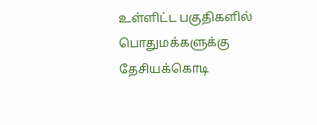உள்ளிட்ட பகுதிகளில் பொதுமக்களுக்கு தேசியக்கொடி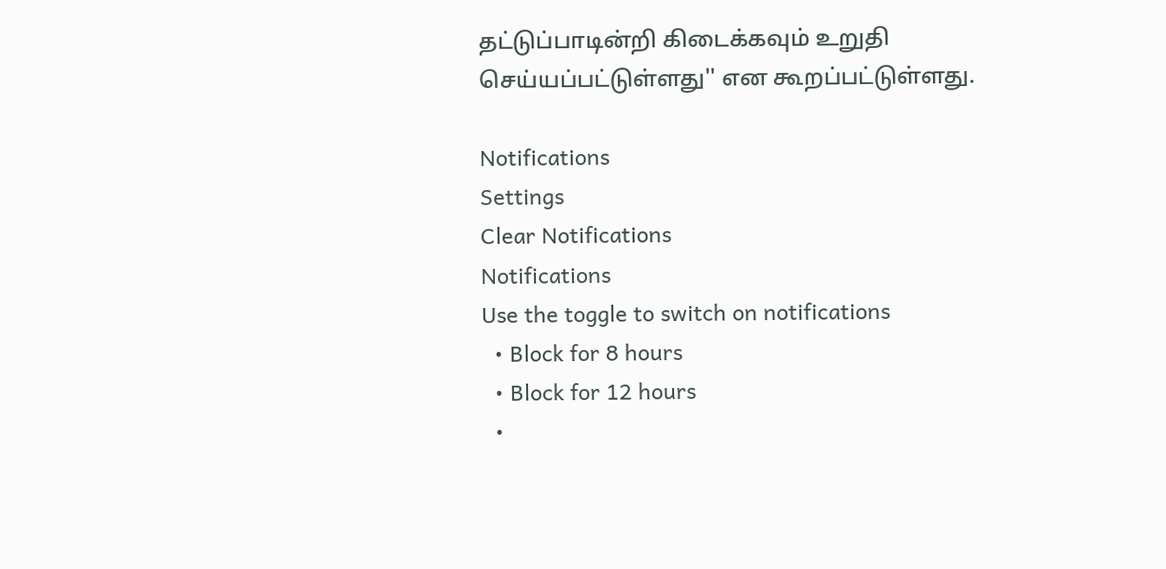தட்டுப்பாடின்றி கிடைக்கவும் உறுதி செய்யப்பட்டுள்ளது'' என கூறப்பட்டுள்ளது.

Notifications
Settings
Clear Notifications
Notifications
Use the toggle to switch on notifications
  • Block for 8 hours
  • Block for 12 hours
  •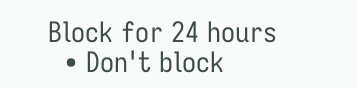Block for 24 hours
  • Don't block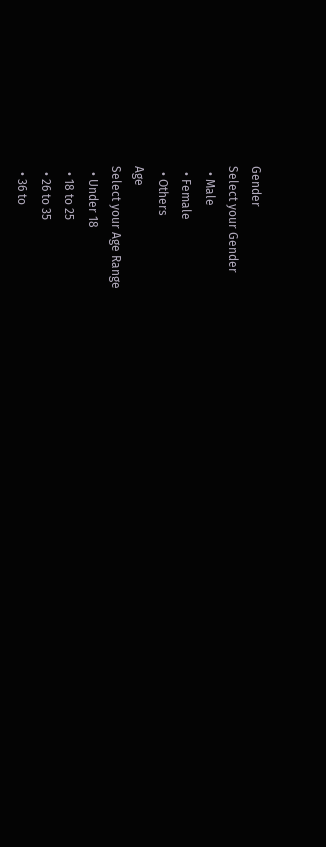Gender
Select your Gender
  • Male
  • Female
  • Others
Age
Select your Age Range
  • Under 18
  • 18 to 25
  • 26 to 35
  • 36 to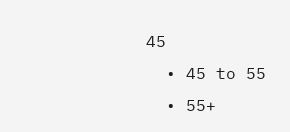45
  • 45 to 55
  • 55+